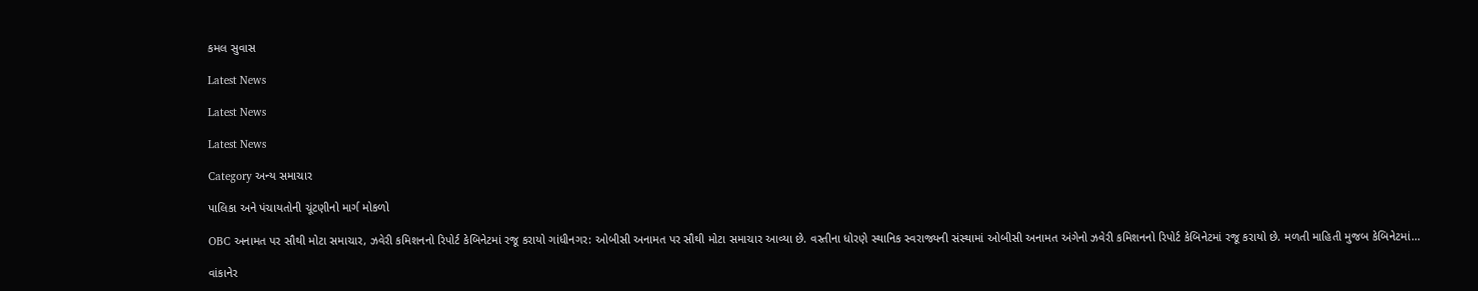કમલ સુવાસ

Latest News

Latest News

Latest News

Category અન્ય સમાચાર

પાલિકા અને પંચાયતોની ચૂંટણીનો માર્ગ મોકળો

OBC અનામત પર સૌથી મોટા સમાચાર, ઝવેરી કમિશનનો રિપોર્ટ કેબિનેટમાં રજૂ કરાયો ગાંધીનગર: ઓબીસી અનામત પર સૌથી મોટા સમાચાર આવ્યા છે. વસ્તીના ધોરણે સ્થાનિક સ્વરાજ્યની સંસ્થામાં ઓબીસી અનામત અંગેનો ઝવેરી કમિશનનો રિપોર્ટ કેબિનેટમાં રજૂ કરાયો છે. મળતી માહિતી મુજબ કેબિનેટમાં…

વાંકાનેર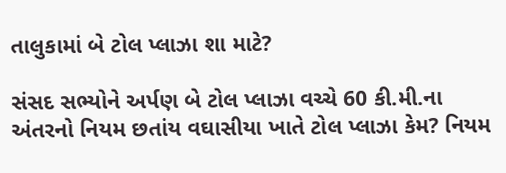તાલુકામાં બે ટોલ પ્લાઝા શા માટે?

સંસદ સભ્યોને અર્પણ બે ટોલ પ્લાઝા વચ્ચે 60 કી.મી.ના અંતરનો નિયમ છતાંય વઘાસીયા ખાતે ટોલ પ્લાઝા કેમ? નિયમ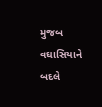મુજબ વઘાસિયાને બદલે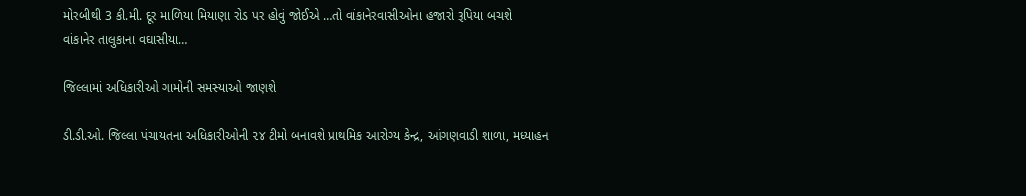મોરબીથી 3 કી.મી. દૂર માળિયા મિયાણા રોડ પર હોવું જોઈએ …તો વાંકાનેરવાસીઓના હજારો રૂપિયા બચશે   વાંકાનેર તાલુકાના વઘાસીયા…

જિલ્લામાં અધિકારીઓ ગામોની સમસ્યાઓ જાણશે

ડી.ડી.ઓ. જિલ્લા પંચાયતના અધિકારીઓની ૨૪ ટીમો બનાવશે પ્રાથમિક આરોગ્ય કેન્દ્ર, આંગણવાડી શાળા, મધ્યાહન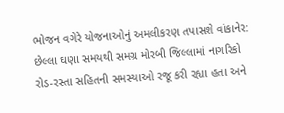ભોજન વગેરે યોજનાઓનું અમલીકરણ તપાસશે વાંકાનેર: છેલ્લા ઘણા સમયથી સમગ્ર મોરબી જિલ્લામાં નાગરિકો રોડ-રસ્તા સહિતની સમસ્યાઓ રજૂ કરી રહ્યા હતા અને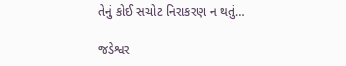તેનું કોઈ સચોટ નિરાકરણ ન થતું…

જડેશ્વર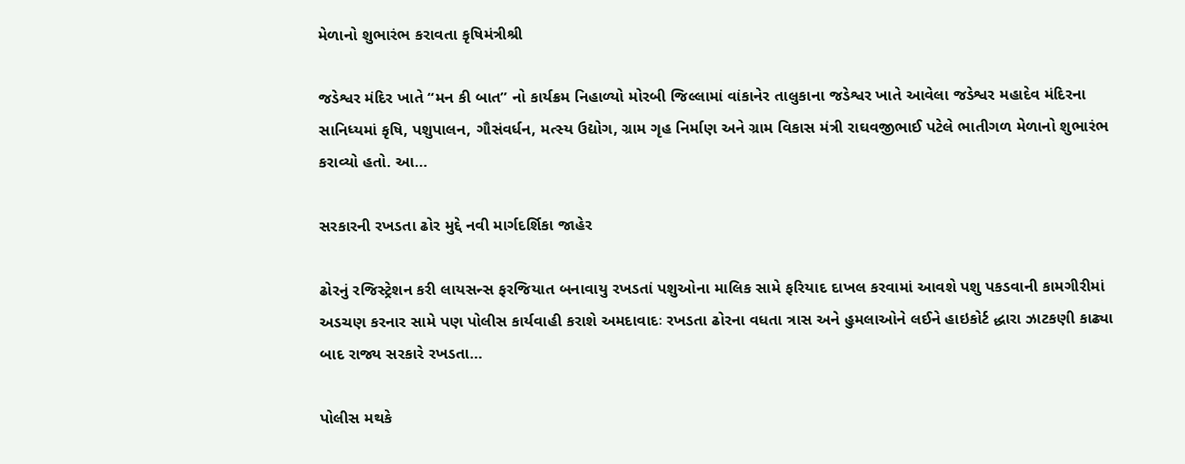મેળાનો શુભારંભ કરાવતા કૃષિમંત્રીશ્રી

જડેશ્વર મંદિર ખાતે “મન કી બાત” નો કાર્યક્રમ નિહાળ્યો મોરબી જિલ્લામાં વાંકાનેર તાલુકાના જડેશ્વર ખાતે આવેલા જડેશ્વર મહાદેવ મંદિરના સાનિધ્યમાં કૃષિ, પશુપાલન, ગૌસંવર્ધન, મત્સ્ય ઉદ્યોગ, ગ્રામ ગૃહ નિર્માણ અને ગ્રામ વિકાસ મંત્રી રાઘવજીભાઈ પટેલે ભાતીગળ મેળાનો શુભારંભ કરાવ્યો હતો. આ…

સરકારની રખડતા ઢોર મુદ્દે નવી માર્ગદર્શિકા જાહેર

ઢોરનું રજિસ્ટ્રેશન કરી લાયસન્સ ફરજિયાત બનાવાયુ રખડતાં પશુઓના માલિક સામે ફરિયાદ દાખલ કરવામાં આવશે પશુ પકડવાની કામગીરીમાં અડચણ કરનાર સામે પણ પોલીસ કાર્યવાહી કરાશે અમદાવાદઃ રખડતા ઢોરના વધતા ત્રાસ અને હુમલાઓને લઈને હાઇકોર્ટ દ્ધારા ઝાટકણી કાઢ્યા બાદ રાજ્ય સરકારે રખડતા…

પોલીસ મથકે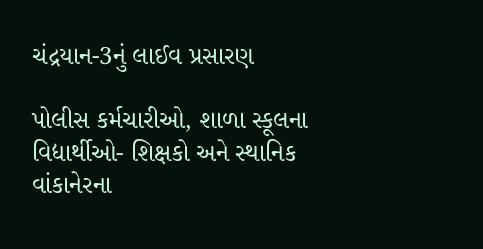ચંદ્રયાન-3નું લાઈવ પ્રસારણ

પોલીસ કર્મચારીઓ, શાળા સ્કૂલના વિદ્યાર્થીઓ- શિક્ષકો અને સ્થાનિક વાંકાનેરના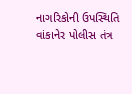નાગરિકોની ઉપસ્થિતિ વાંકાનેર પોલીસ તંત્ર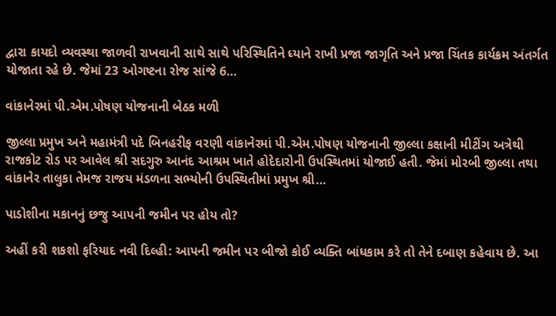દ્વારા કાયદો વ્યવસ્થા જાળવી રાખવાની સાથે સાથે પરિસ્થિતિને ધ્યાને રાખી પ્રજા જાગૃતિ અને પ્રજા ચિંતક કાર્યક્રમ અંતર્ગત યોજાતા રહે છે. જેમાં 23 ઓગષ્ટના રોજ સાંજે 6…

વાંકાનેરમાં પી.એમ.પોષણ યોજનાની બેઠક મળી

જીલ્લા પ્રમુખ અને મહામંત્રી પદે બિનહરીફ વરણી વાંકાનેરમાં પી.એમ.પોષણ યોજનાની જીલ્લા કક્ષાની મીટીંગ અત્રેથી રાજકોટ રોડ પર આવેલ શ્રી સદગુરુ આનંદ આશ્રમ ખાતે હોદેદારોની ઉપસ્થિતમાં યોજાઈ હતી. જેમાં મોરબી જીલ્લા તથા વાંકાનેર તાલુકા તેમજ રાજય મંડળના સભ્યોની ઉપસ્થિતીમાં પ્રમુખ શ્રી…

પાડોશીના મકાનનું છજુ આપની જમીન પર હોય તો?

અહીં કરી શકશો ફરિયાદ નવી દિલ્હી: આપની જમીન પર બીજો કોઈ વ્યક્તિ બાંધકામ કરે તો તેને દબાણ કહેવાય છે. આ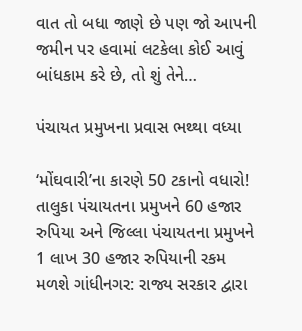વાત તો બધા જાણે છે પણ જો આપની જમીન પર હવામાં લટકેલા કોઈ આવું બાંધકામ કરે છે, તો શું તેને…

પંચાયત પ્રમુખના પ્રવાસ ભથ્થા વધ્યા

‘મોંઘવારી’ના કારણે 50 ટકાનો વધારો! તાલુકા પંચાયતના પ્રમુખને 60 હજાર રુપિયા અને જિલ્લા પંચાયતના પ્રમુખને 1 લાખ 30 હજાર રુપિયાની રકમ મળશે ગાંધીનગર: રાજ્ય સરકાર દ્વારા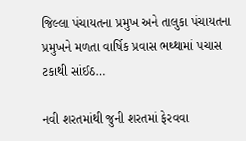જિલ્લા પંચાયતના પ્રમુખ અને તાલુકા પંચાયતના પ્રમુખને મળતા વાર્ષિક પ્રવાસ ભથ્થામાં પચાસ ટકાથી સાંઈઠ…

નવી શરતમાંથી જુની શરતમાં ફેરવવા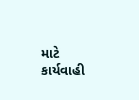માટે કાર્યવાહી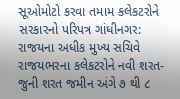સૂઓમોટો કરવા તમામ કલેકટરોને સરકારનો પરિપત્ર ગાંધીનગર: રાજયના અધીક મુખ્ય સચિવે રાજયભરના કલેકટરોને નવી શરત-જુની શરત જમીન અંગે ૭ થી ૮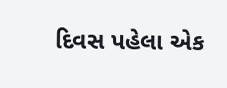દિવસ પહેલા એક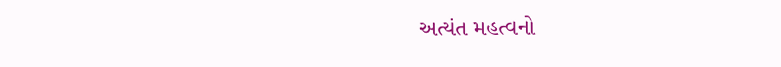અત્યંત મહત્વનો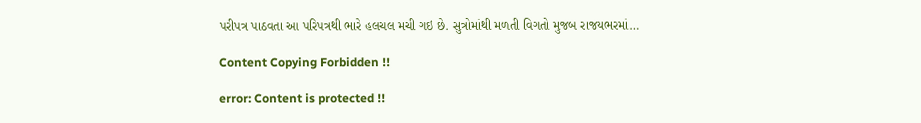પરીપત્ર પાઠવતા આ પરિપત્રથી ભારે હલચલ મચી ગઇ છે. સુત્રોમાંથી મળતી વિગતો મુજબ રાજયભરમાં…

Content Copying Forbidden !!

error: Content is protected !!